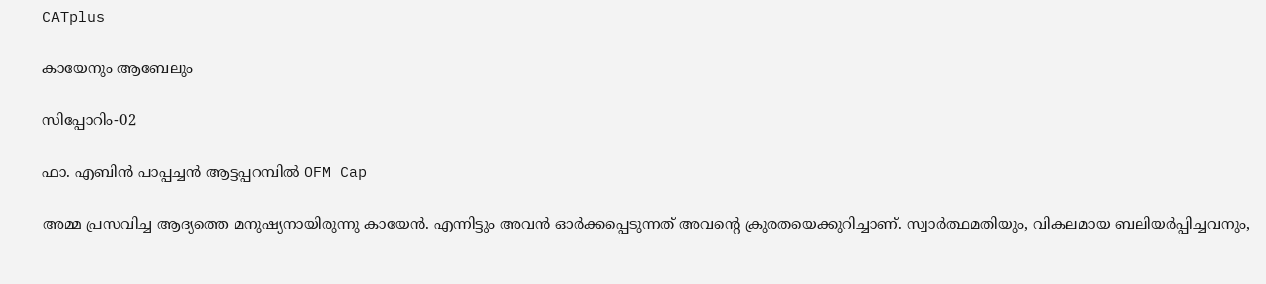CATplus

കായേനും ആബേലും

സിപ്പോറിം-02

ഫാ. എബിന്‍ പാപ്പച്ചന്‍ ആട്ടപ്പറമ്പില്‍ OFM Cap

അമ്മ പ്രസവിച്ച ആദ്യത്തെ മനുഷ്യനായിരുന്നു കായേന്‍. എന്നിട്ടും അവന്‍ ഓര്‍ക്കപ്പെടുന്നത് അവന്റെ ക്രുരതയെക്കുറിച്ചാണ്. സ്വാര്‍ത്ഥമതിയും, വികലമായ ബലിയര്‍പ്പിച്ചവനും,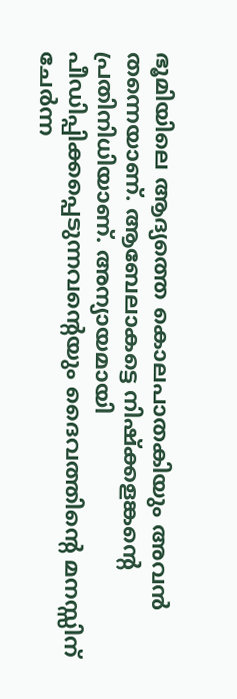ഭൂമിയിലെ ആദ്യത്തെ കൊലപാതകിയും അവന്‍ തന്നെയാണ്. ആബേലാകട്ടെ നിഷ്‌ക്കളങ്കന്റെ പ്രതിനിധിയാണ്. അന്യായമായി പീഡിപ്പിക്കപ്പെടുന്നവന്റെയും ദൈവത്തിന്റെ മനസ്സിന് ചേര്‍ന്ന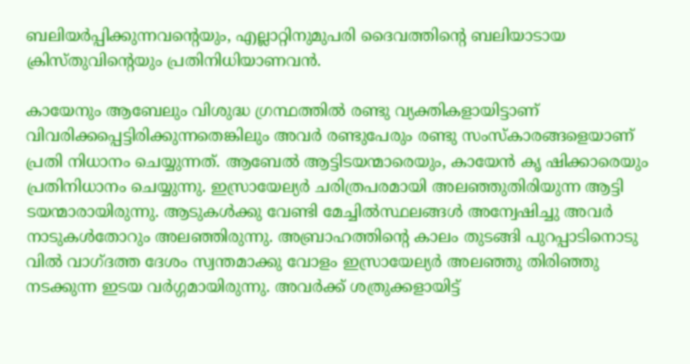ബലിയര്‍പ്പിക്കുന്നവന്റെയും, എല്ലാറ്റിനുമുപരി ദൈവത്തിന്റെ ബലിയാടായ ക്രിസ്തുവിന്റെയും പ്രതിനിധിയാണവന്‍.

കായേനും ആബേലും വിശുദ്ധ ഗ്രന്ഥത്തില്‍ രണ്ടു വ്യക്തികളായിട്ടാണ് വിവരിക്കപ്പെട്ടിരിക്കുന്നതെങ്കിലും അവര്‍ രണ്ടുപേരും രണ്ടു സംസ്‌കാരങ്ങളെയാണ് പ്രതി നിധാനം ചെയ്യുന്നത്. ആബേല്‍ ആട്ടിടയന്മാരെയും, കായേന്‍ കൃ ഷിക്കാരെയും പ്രതിനിധാനം ചെയ്യുന്നു. ഇസ്രായേല്യര്‍ ചരിത്രപരമായി അലഞ്ഞുതിരിയുന്ന ആട്ടി ടയന്മാരായിരുന്നു. ആടുകള്‍ക്കു വേണ്ടി മേച്ചില്‍സ്ഥലങ്ങള്‍ അന്വേഷിച്ചു അവര്‍ നാടുകള്‍തോറും അലഞ്ഞിരുന്നു. അബ്രാഹത്തിന്റെ കാലം തുടങ്ങി പുറപ്പാടിനൊടു വില്‍ വാഗ്ദത്ത ദേശം സ്വന്തമാക്കു വോളം ഇസ്രായേല്യര്‍ അലഞ്ഞു തിരിഞ്ഞു നടക്കുന്ന ഇടയ വര്‍ഗ്ഗമായിരുന്നു. അവര്‍ക്ക് ശത്രുക്കളായിട്ട്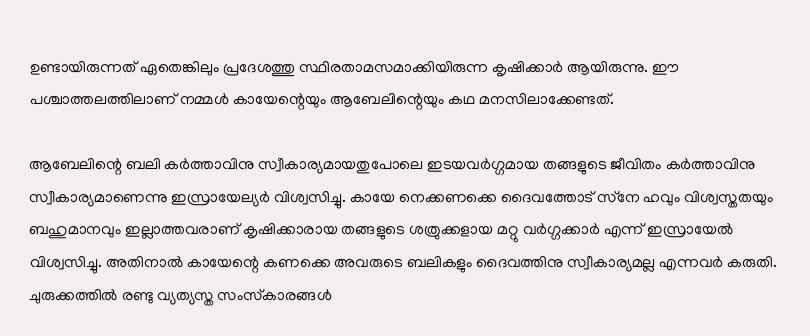ഉണ്ടായിരുന്നത് ഏതെങ്കിലും പ്രദേശത്തു സ്ഥിരതാമസമാക്കിയിരുന്ന കൃഷിക്കാര്‍ ആയിരുന്നു. ഈ പശ്ചാത്തലത്തിലാണ് നമ്മള്‍ കായേന്റെയും ആബേലിന്റെയും കഥ മനസിലാക്കേണ്ടത്.

ആബേലിന്റെ ബലി കര്‍ത്താവിനു സ്വീകാര്യമായതുപോലെ ഇടയവര്‍ഗ്ഗമായ തങ്ങളുടെ ജീവിതം കര്‍ത്താവിനു സ്വീകാര്യമാണെന്നു ഇസ്രായേല്യര്‍ വിശ്വസിച്ചു. കായേ നെക്കണക്കെ ദൈവത്തോട് സ്‌നേ ഹവും വിശ്വസ്തതയും ബഹുമാനവും ഇല്ലാത്തവരാണ് കൃഷിക്കാരായ തങ്ങളുടെ ശത്രുക്കളായ മറ്റു വര്‍ഗ്ഗക്കാര്‍ എന്ന് ഇസ്രായേല്‍ വിശ്വസിച്ചു. അതിനാല്‍ കായേന്റെ കണക്കെ അവരുടെ ബലികളും ദൈവത്തിനു സ്വീകാര്യമല്ല എന്നവര്‍ കരുതി. ചുരുക്കത്തില്‍ രണ്ടു വ്യത്യസ്ത സംസ്‌കാരങ്ങള്‍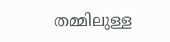തമ്മിലുള്ള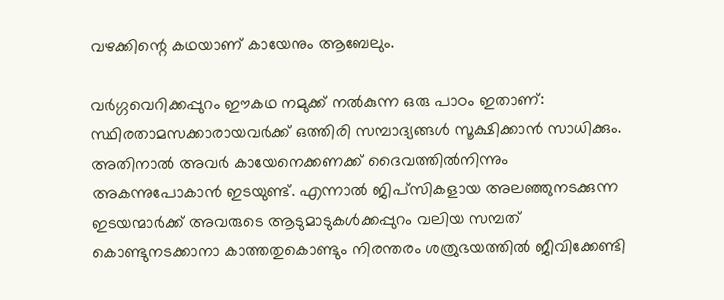വഴക്കിന്റെ കഥയാണ് കായേനും ആബേലും.

വര്‍ഗ്ഗവെറിക്കപ്പുറം ഈകഥ നമുക്ക് നല്‍കുന്ന ഒരു പാഠം ഇതാണ്: സ്ഥിരതാമസക്കാരായവര്‍ക്ക് ഒത്തിരി സമ്പാദ്യങ്ങള്‍ സൂക്ഷിക്കാന്‍ സാധിക്കും. അതിനാല്‍ അവര്‍ കായേനെക്കണക്ക് ദൈവത്തില്‍നിന്നും അകന്നുപോകാന്‍ ഇടയുണ്ട്. എന്നാല്‍ ജിപ്‌സികളായ അലഞ്ഞുനടക്കുന്ന ഇടയന്മാര്‍ക്ക് അവരുടെ ആടുമാടുകള്‍ക്കപ്പുറം വലിയ സമ്പത് കൊണ്ടുനടക്കാനാ കാത്തതുകൊണ്ടും നിരന്തരം ശത്രുഭയത്തില്‍ ജീവിക്കേണ്ടി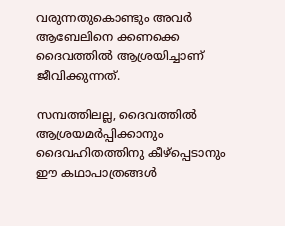വരുന്നതുകൊണ്ടും അവര്‍ ആബേലിനെ ക്കണക്കെ ദൈവത്തില്‍ ആശ്രയിച്ചാണ് ജീവിക്കുന്നത്.

സമ്പത്തിലല്ല, ദൈവത്തില്‍ ആശ്രയമര്‍പ്പിക്കാനും ദൈവഹിതത്തിനു കീഴ്‌പ്പെടാനും ഈ കഥാപാത്രങ്ങള്‍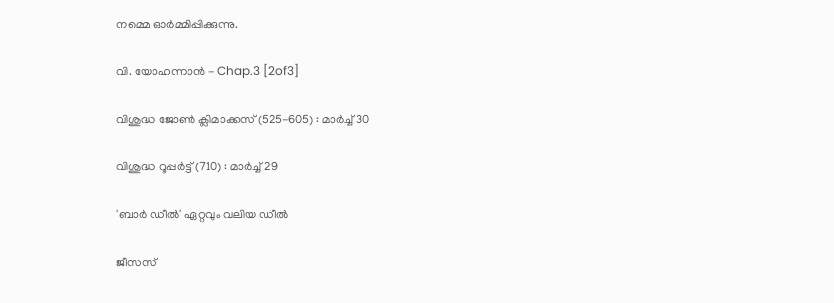നമ്മെ ഓര്‍മ്മിപ്പിക്കുന്നു.

വി. യോഹന്നാൻ - Chap.3 [2of3]

വിശുദ്ധ ജോണ്‍ ക്ലിമാക്കസ് (525-605) : മാര്‍ച്ച് 30

വിശുദ്ധ റൂപ്പര്‍ട്ട് (710) : മാര്‍ച്ച് 29

'ബാര്‍ ഡീല്‍' ഏറ്റവും വലിയ ഡീല്‍

ജീസസ്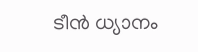ടീൻ ധ്യാനം